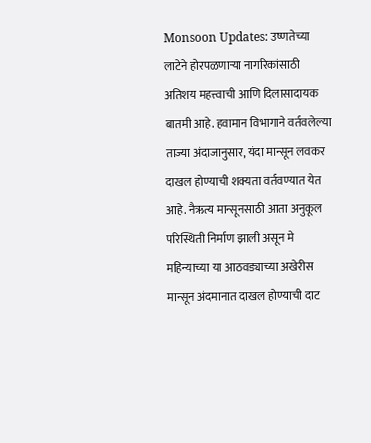Monsoon Updates: उष्णतेच्या लाटेने होरपळणाऱ्या नागरिकांसाठी अतिशय महत्त्वाची आणि दिलासादायक बातमी आहे. हवामान विभागाने वर्तवलेल्या ताज्या अंदाजानुसार, यंदा मान्सून लवकर दाखल होण्याची शक्यता वर्तवण्यात येत आहे. नैऋत्य मान्सूनसाठी आता अनुकूल परिस्थिती निर्माण झाली असून मे महिन्याच्या या आठवड्याच्या अखेरीस मान्सून अंदमानात दाखल होण्याची दाट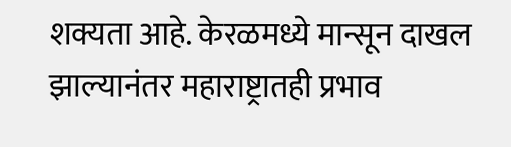शक्यता आहे. केरळमध्ये मान्सून दाखल झाल्यानंतर महाराष्ट्रातही प्रभाव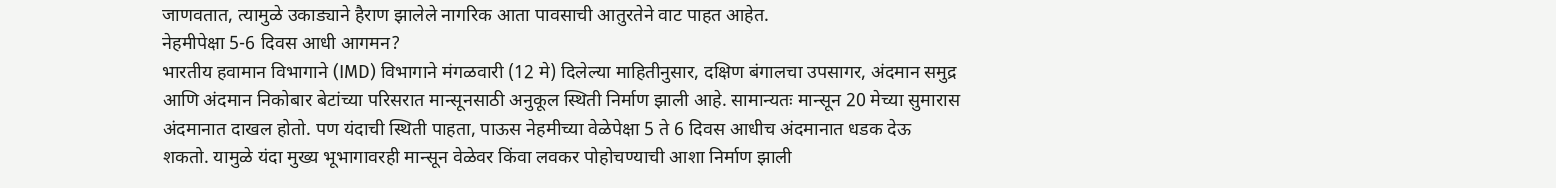जाणवतात, त्यामुळे उकाड्याने हैराण झालेले नागरिक आता पावसाची आतुरतेने वाट पाहत आहेत.
नेहमीपेक्षा 5-6 दिवस आधी आगमन?
भारतीय हवामान विभागाने (IMD) विभागाने मंगळवारी (12 मे) दिलेल्या माहितीनुसार, दक्षिण बंगालचा उपसागर, अंदमान समुद्र आणि अंदमान निकोबार बेटांच्या परिसरात मान्सूनसाठी अनुकूल स्थिती निर्माण झाली आहे. सामान्यतः मान्सून 20 मेच्या सुमारास अंदमानात दाखल होतो. पण यंदाची स्थिती पाहता, पाऊस नेहमीच्या वेळेपेक्षा 5 ते 6 दिवस आधीच अंदमानात धडक देऊ शकतो. यामुळे यंदा मुख्य भूभागावरही मान्सून वेळेवर किंवा लवकर पोहोचण्याची आशा निर्माण झाली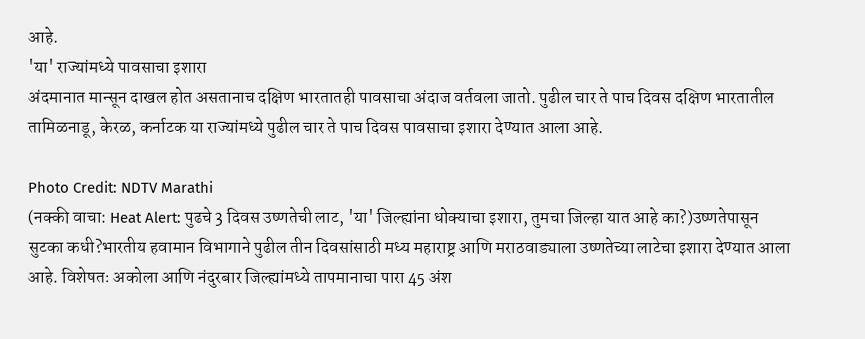आहे.
'या' राज्यांमध्ये पावसाचा इशारा
अंदमानात मान्सून दाखल होत असतानाच दक्षिण भारतातही पावसाचा अंदाज वर्तवला जातो. पुढील चार ते पाच दिवस दक्षिण भारतातील तामिळनाडू, केरळ, कर्नाटक या राज्यांमध्ये पुढील चार ते पाच दिवस पावसाचा इशारा देण्यात आला आहे.

Photo Credit: NDTV Marathi
(नक्की वाचा: Heat Alert: पुढचे 3 दिवस उष्णतेची लाट, 'या' जिल्ह्यांना धोक्याचा इशारा, तुमचा जिल्हा यात आहे का?)उष्णतेपासून सुटका कधी?भारतीय हवामान विभागाने पुढील तीन दिवसांसाठी मध्य महाराष्ट्र आणि मराठवाड्याला उष्णतेच्या लाटेचा इशारा देण्यात आला आहे. विशेषतः अकोला आणि नंदुरबार जिल्ह्यांमध्ये तापमानाचा पारा 45 अंश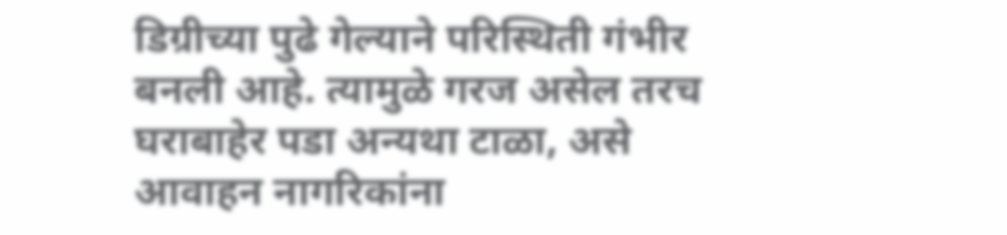डिग्रीच्या पुढे गेल्याने परिस्थिती गंभीर बनली आहे. त्यामुळे गरज असेल तरच घराबाहेर पडा अन्यथा टाळा, असे आवाहन नागरिकांना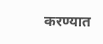करण्यात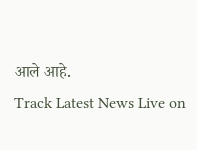आले आहे.
Track Latest News Live on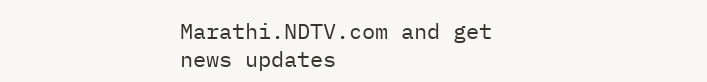Marathi.NDTV.com and get news updates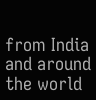from India and around the world